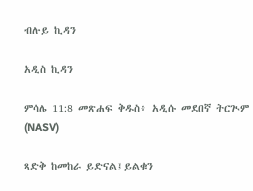ብሉይ ኪዳን

አዲስ ኪዳን

ምሳሌ 11:8 መጽሐፍ ቅዱስ፥ አዲሱ መደበኛ ትርጒም (NASV)

ጻድቅ ከመከራ ይድናል፤ይልቁን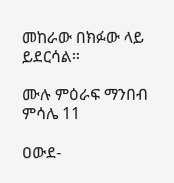መከራው በክፉው ላይ ይደርሳል።

ሙሉ ምዕራፍ ማንበብ ምሳሌ 11

ዐውደ-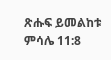ጽሑፍ ይመልከቱ ምሳሌ 11:8